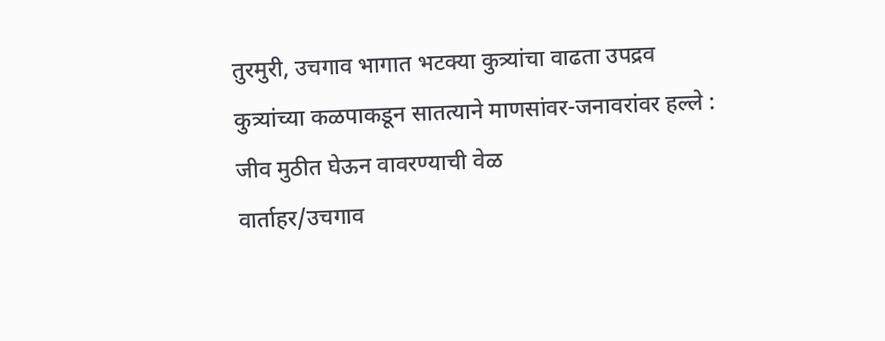तुरमुरी, उचगाव भागात भटक्या कुत्र्यांचा वाढता उपद्रव
कुत्र्यांच्या कळपाकडून सातत्याने माणसांवर-जनावरांवर हल्ले : जीव मुठीत घेऊन वावरण्याची वेळ
वार्ताहर/उचगाव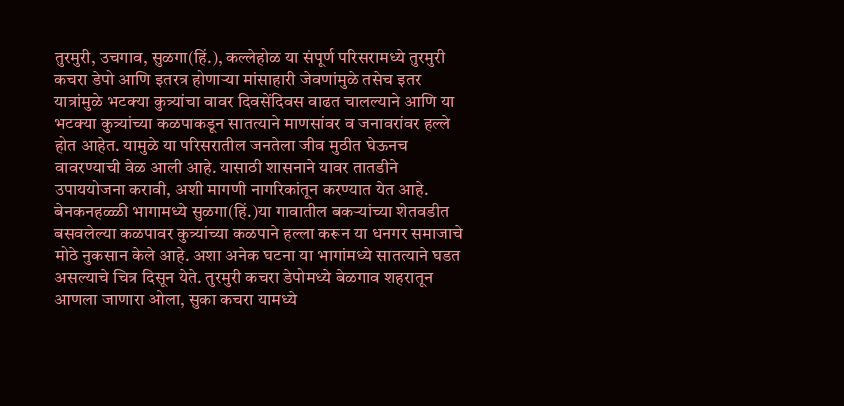तुरमुरी, उचगाव, सुळगा(हिं.), कल्लेहोळ या संपूर्ण परिसरामध्ये तुरमुरी कचरा डेपो आणि इतरत्र होणाऱ्या मांसाहारी जेवणांमुळे तसेच इतर यात्रांमुळे भटक्या कुत्र्यांचा वावर दिवसेंदिवस वाढत चालल्याने आणि या भटक्या कुत्र्यांच्या कळपाकडून सातत्याने माणसांवर व जनावरांवर हल्ले होत आहेत. यामुळे या परिसरातील जनतेला जीव मुठीत घेऊनच वावरण्याची वेळ आली आहे. यासाठी शासनाने यावर तातडीने उपाययोजना करावी, अशी मागणी नागरिकांतून करण्यात येत आहे.
बेनकनहळ्ळी भागामध्ये सुळगा(हिं.)या गावातील बकऱ्यांच्या शेतवडीत बसवलेल्या कळपावर कुत्र्यांच्या कळपाने हल्ला करून या धनगर समाजाचे मोठे नुकसान केले आहे. अशा अनेक घटना या भागांमध्ये सातत्याने घडत असल्याचे चित्र दिसून येते. तुरमुरी कचरा डेपोमध्ये बेळगाव शहरातून आणला जाणारा ओला, सुका कचरा यामध्ये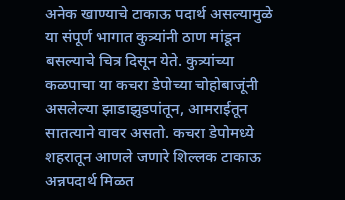अनेक खाण्याचे टाकाऊ पदार्थ असल्यामुळे या संपूर्ण भागात कुत्र्यांनी ठाण मांडून बसल्याचे चित्र दिसून येते. कुत्र्यांच्या कळपाचा या कचरा डेपोच्या चोहोबाजूंनी असलेल्या झाडाझुडपांतून, आमराईतून सातत्याने वावर असतो. कचरा डेपोमध्ये शहरातून आणले जणारे शिल्लक टाकाऊ अन्नपदार्थ मिळत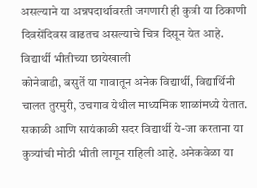असल्याने या अन्नपदार्थावरती जगणारी ही कुत्री या ठिकाणी दिवसेंदिवस वाढतच असल्याचे चित्र दिसून येत आहे.
विद्यार्थी भीतीच्या छायेखाली
कोनेवाडी, बसुर्ते या गावातून अनेक विद्यार्थी, विद्यार्थिनी चालत तुरमुरी, उचगाव येथील माध्यमिक शाळांमध्ये येतात. सकाळी आणि सायंकाळी सदर विद्यार्थी ये-जा करताना या कुत्र्यांची मोठी भीती लागून राहिली आहे. अनेकवेळा या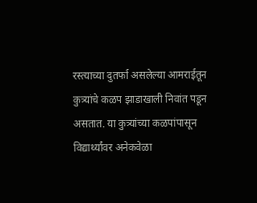रस्त्याच्या दुतर्फा असलेल्या आमराईतून कुत्र्यांचे कळप झाडाखाली निवांत पडून असतात. या कुत्र्यांच्या कळपांपासून विद्यार्थ्यांवर अनेकवेळा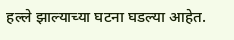हल्ले झाल्याच्या घटना घडल्या आहेत.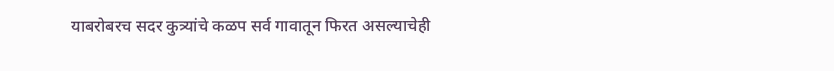याबरोबरच सदर कुत्र्यांचे कळप सर्व गावातून फिरत असल्याचेही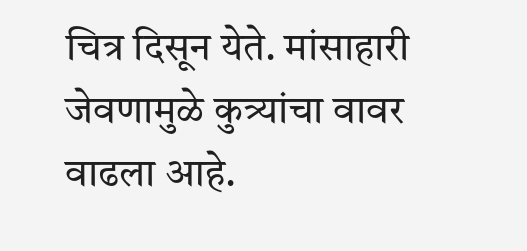चित्र दिसून येते. मांसाहारी जेवणामुळे कुत्र्यांचा वावर वाढला आहे.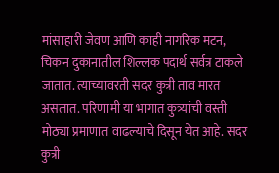मांसाहारी जेवण आणि काही नागरिक मटन, चिकन दुकानातील शिल्लक पदार्थ सर्वत्र टाकले जातात. त्याच्यावरती सदर कुत्री ताव मारत असतात. परिणामी या भागात कुत्र्यांची वस्ती मोठ्या प्रमाणात वाढल्याचे दिसून येत आहे. सदर कुत्री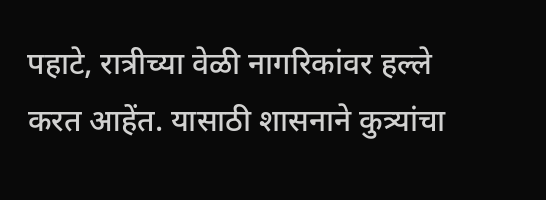पहाटे, रात्रीच्या वेळी नागरिकांवर हल्ले करत आहेंत. यासाठी शासनाने कुत्र्यांचा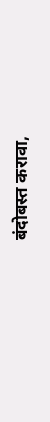बंदोबस्त करावा,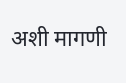अशी मागणी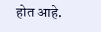होत आहे.